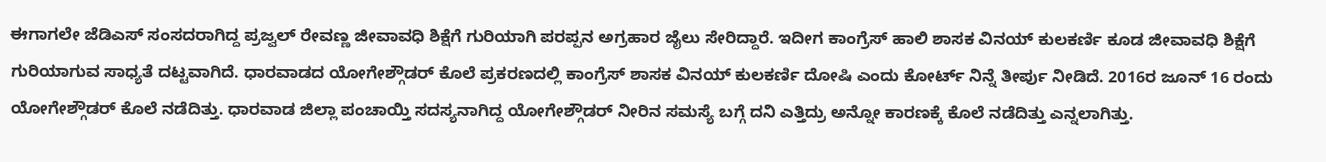ಈಗಾಗಲೇ ಜೆಡಿಎಸ್ ಸಂಸದರಾಗಿದ್ದ ಪ್ರಜ್ವಲ್ ರೇವಣ್ಣ ಜೀವಾವಧಿ ಶಿಕ್ಷೆಗೆ ಗುರಿಯಾಗಿ ಪರಪ್ಪನ ಅಗ್ರಹಾರ ಜೈಲು ಸೇರಿದ್ದಾರೆ. ಇದೀಗ ಕಾಂಗ್ರೆಸ್ ಹಾಲಿ ಶಾಸಕ ವಿನಯ್ ಕುಲಕರ್ಣಿ ಕೂಡ ಜೀವಾವಧಿ ಶಿಕ್ಷೆಗೆ ಗುರಿಯಾಗುವ ಸಾಧ್ಯತೆ ದಟ್ಟವಾಗಿದೆ. ಧಾರವಾಡದ ಯೋಗೇಶ್ಗೌಡರ್ ಕೊಲೆ ಪ್ರಕರಣದಲ್ಲಿ ಕಾಂಗ್ರೆಸ್ ಶಾಸಕ ವಿನಯ್ ಕುಲಕರ್ಣಿ ದೋಷಿ ಎಂದು ಕೋರ್ಟ್ ನಿನ್ನೆ ತೀರ್ಪು ನೀಡಿದೆ. 2016ರ ಜೂನ್ 16 ರಂದು ಯೋಗೇಶ್ಗೌಡರ್ ಕೊಲೆ ನಡೆದಿತ್ತು. ಧಾರವಾಡ ಜಿಲ್ಲಾ ಪಂಚಾಯ್ತಿ ಸದಸ್ಯನಾಗಿದ್ದ ಯೋಗೇಶ್ಗೌಡರ್ ನೀರಿನ ಸಮಸ್ಯೆ ಬಗ್ಗೆ ದನಿ ಎತ್ತಿದ್ರು ಅನ್ನೋ ಕಾರಣಕ್ಕೆ ಕೊಲೆ ನಡೆದಿತ್ತು ಎನ್ನಲಾಗಿತ್ತು.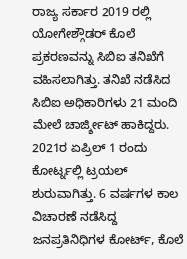ರಾಜ್ಯ ಸರ್ಕಾರ 2019 ರಲ್ಲಿ ಯೋಗೇಶ್ಗೌಡರ್ ಕೊಲೆ ಪ್ರಕರಣವನ್ನು ಸಿಬಿಐ ತನಿಖೆಗೆ ವಹಿಸಲಾಗಿತ್ತು. ತನಿಖೆ ನಡೆಸಿದ ಸಿಬಿಐ ಅಧಿಕಾರಿಗಳು 21 ಮಂದಿ ಮೇಲೆ ಚಾರ್ಜ್ಶೀಟ್ ಹಾಕಿದ್ದರು. 2021ರ ಏಪ್ರಿಲ್ 1 ರಂದು ಕೋರ್ಟ್ನಲ್ಲಿ ಟ್ರಯಲ್ ಶುರುವಾಗಿತ್ತು. 6 ವರ್ಷಗಳ ಕಾಲ ವಿಚಾರಣೆ ನಡೆಸಿದ್ದ ಜನಪ್ರತಿನಿಧಿಗಳ ಕೋರ್ಟ್, ಕೊಲೆ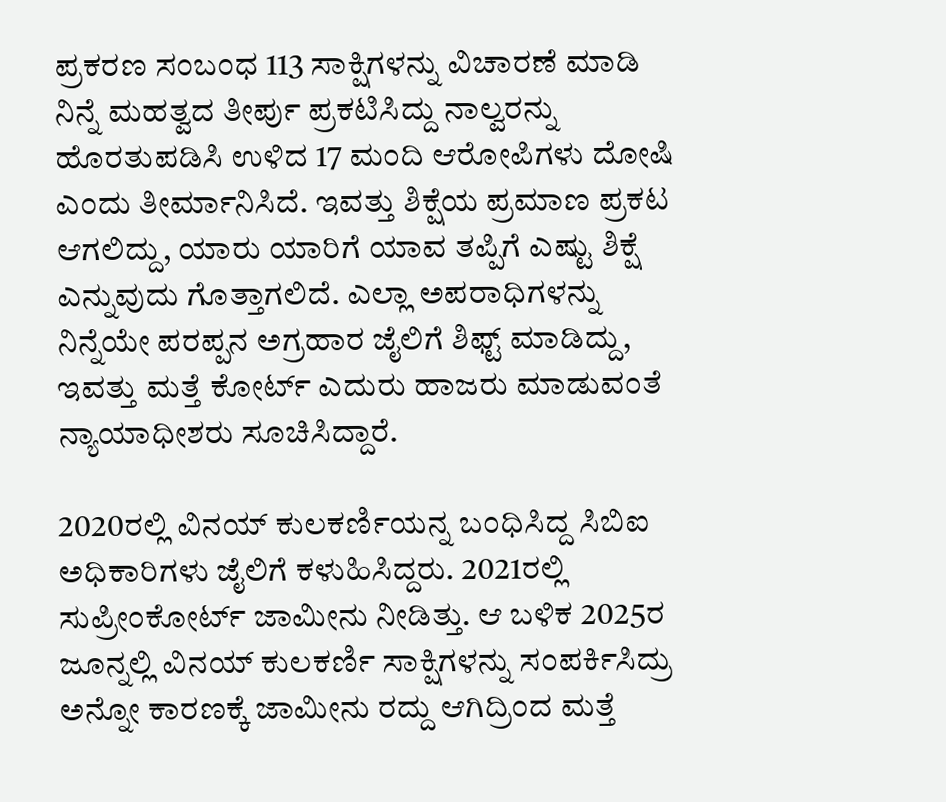ಪ್ರಕರಣ ಸಂಬಂಧ 113 ಸಾಕ್ಷಿಗಳನ್ನು ವಿಚಾರಣೆ ಮಾಡಿ ನಿನ್ನೆ ಮಹತ್ವದ ತೀರ್ಪು ಪ್ರಕಟಿಸಿದ್ದು ನಾಲ್ವರನ್ನು ಹೊರತುಪಡಿಸಿ ಉಳಿದ 17 ಮಂದಿ ಆರೋಪಿಗಳು ದೋಷಿ ಎಂದು ತೀರ್ಮಾನಿಸಿದೆ. ಇವತ್ತು ಶಿಕ್ಷೆಯ ಪ್ರಮಾಣ ಪ್ರಕಟ ಆಗಲಿದ್ದು, ಯಾರು ಯಾರಿಗೆ ಯಾವ ತಪ್ಪಿಗೆ ಎಷ್ಟು ಶಿಕ್ಷೆ ಎನ್ನುವುದು ಗೊತ್ತಾಗಲಿದೆ. ಎಲ್ಲಾ ಅಪರಾಧಿಗಳನ್ನು ನಿನ್ನೆಯೇ ಪರಪ್ಪನ ಅಗ್ರಹಾರ ಜೈಲಿಗೆ ಶಿಫ್ಟ್ ಮಾಡಿದ್ದು, ಇವತ್ತು ಮತ್ತೆ ಕೋರ್ಟ್ ಎದುರು ಹಾಜರು ಮಾಡುವಂತೆ ನ್ಯಾಯಾಧೀಶರು ಸೂಚಿಸಿದ್ದಾರೆ.

2020ರಲ್ಲಿ ವಿನಯ್ ಕುಲಕರ್ಣಿಯನ್ನ ಬಂಧಿಸಿದ್ದ ಸಿಬಿಐ ಅಧಿಕಾರಿಗಳು ಜೈಲಿಗೆ ಕಳುಹಿಸಿದ್ದರು. 2021ರಲ್ಲಿ ಸುಪ್ರೀಂಕೋರ್ಟ್ ಜಾಮೀನು ನೀಡಿತ್ತು. ಆ ಬಳಿಕ 2025ರ ಜೂನ್ನಲ್ಲಿ ವಿನಯ್ ಕುಲಕರ್ಣಿ ಸಾಕ್ಷಿಗಳನ್ನು ಸಂಪರ್ಕಿಸಿದ್ರು ಅನ್ನೋ ಕಾರಣಕ್ಕೆ ಜಾಮೀನು ರದ್ದು ಆಗಿದ್ರಿಂದ ಮತ್ತೆ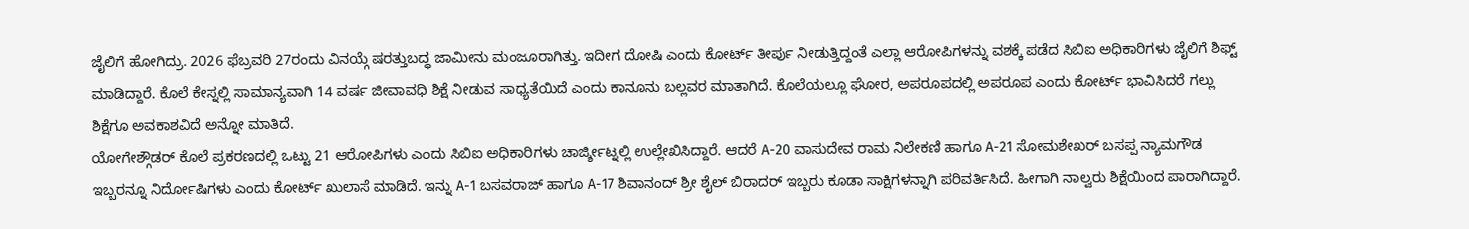ಜೈಲಿಗೆ ಹೋಗಿದ್ರು. 2026 ಫೆಬ್ರವರಿ 27ರಂದು ವಿನಯ್ಗೆ ಷರತ್ತುಬದ್ಧ ಜಾಮೀನು ಮಂಜೂರಾಗಿತ್ತು. ಇದೀಗ ದೋಷಿ ಎಂದು ಕೋರ್ಟ್ ತೀರ್ಪು ನೀಡುತ್ತಿದ್ದಂತೆ ಎಲ್ಲಾ ಆರೋಪಿಗಳನ್ನು ವಶಕ್ಕೆ ಪಡೆದ ಸಿಬಿಐ ಅಧಿಕಾರಿಗಳು ಜೈಲಿಗೆ ಶಿಫ್ಟ್ ಮಾಡಿದ್ದಾರೆ. ಕೊಲೆ ಕೇಸ್ನಲ್ಲಿ ಸಾಮಾನ್ಯವಾಗಿ 14 ವರ್ಷ ಜೀವಾವಧಿ ಶಿಕ್ಷೆ ನೀಡುವ ಸಾಧ್ಯತೆಯಿದೆ ಎಂದು ಕಾನೂನು ಬಲ್ಲವರ ಮಾತಾಗಿದೆ. ಕೊಲೆಯಲ್ಲೂ ಘೋರ, ಅಪರೂಪದಲ್ಲಿ ಅಪರೂಪ ಎಂದು ಕೋರ್ಟ್ ಭಾವಿಸಿದರೆ ಗಲ್ಲು ಶಿಕ್ಷೆಗೂ ಅವಕಾಶವಿದೆ ಅನ್ನೋ ಮಾತಿದೆ.
ಯೋಗೇಶ್ಗೌಡರ್ ಕೊಲೆ ಪ್ರಕರಣದಲ್ಲಿ ಒಟ್ಟು 21 ಆರೋಪಿಗಳು ಎಂದು ಸಿಬಿಐ ಅಧಿಕಾರಿಗಳು ಚಾರ್ಜ್ಶೀಟ್ನಲ್ಲಿ ಉಲ್ಲೇಖಿಸಿದ್ದಾರೆ. ಆದರೆ A-20 ವಾಸುದೇವ ರಾಮ ನಿಲೇಕಣಿ ಹಾಗೂ A-21 ಸೋಮಶೇಖರ್ ಬಸಪ್ಪ ನ್ಯಾಮಗೌಡ ಇಬ್ಬರನ್ನೂ ನಿರ್ದೋಷಿಗಳು ಎಂದು ಕೋರ್ಟ್ ಖುಲಾಸೆ ಮಾಡಿದೆ. ಇನ್ನು A-1 ಬಸವರಾಜ್ ಹಾಗೂ A-17 ಶಿವಾನಂದ್ ಶ್ರೀ ಶೈಲ್ ಬಿರಾದರ್ ಇಬ್ಬರು ಕೂಡಾ ಸಾಕ್ಷಿಗಳನ್ನಾಗಿ ಪರಿವರ್ತಿಸಿದೆ. ಹೀಗಾಗಿ ನಾಲ್ವರು ಶಿಕ್ಷೆಯಿಂದ ಪಾರಾಗಿದ್ದಾರೆ.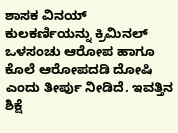ಶಾಸಕ ವಿನಯ್ ಕುಲಕರ್ಣಿಯನ್ನು ಕ್ರಿಮಿನಲ್ ಒಳಸಂಚು ಆರೋಪ ಹಾಗೂ ಕೊಲೆ ಆರೋಪದಡಿ ದೋಷಿ ಎಂದು ತೀರ್ಪು ನೀಡಿದೆ. ಇವತ್ತಿನ ಶಿಕ್ಷೆ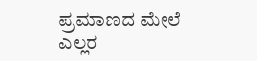ಪ್ರಮಾಣದ ಮೇಲೆ ಎಲ್ಲರ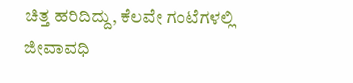ಚಿತ್ತ ಹರಿದಿದ್ದು, ಕೆಲವೇ ಗಂಟೆಗಳಲ್ಲಿ ಜೀವಾವಧಿ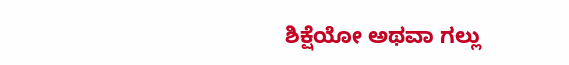ಶಿಕ್ಷೆಯೋ ಅಥವಾ ಗಲ್ಲು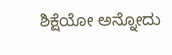ಶಿಕ್ಷೆಯೋ ಅನ್ನೋದು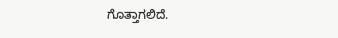ಗೊತ್ತಾಗಲಿದೆ.